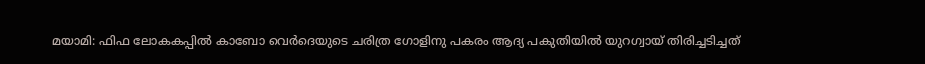മയാമി: ഫിഫ ലോകകപ്പിൽ കാബോ വെർദെയുടെ ചരിത്ര ഗോളിനു പകരം ആദ്യ പകുതിയിൽ യുറഗ്വായ് തിരിച്ചടിച്ചത്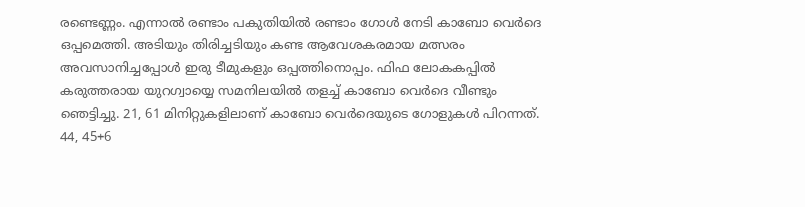രണ്ടെണ്ണം. എന്നാൽ രണ്ടാം പകുതിയിൽ രണ്ടാം ഗോൾ നേടി കാബോ വെർദെ ഒപ്പമെത്തി. അടിയും തിരിച്ചടിയും കണ്ട ആവേശകരമായ മത്സരം അവസാനിച്ചപ്പോൾ ഇരു ടീമുകളും ഒപ്പത്തിനൊപ്പം. ഫിഫ ലോകകപ്പിൽ കരുത്തരായ യുറഗ്വായ്യെ സമനിലയിൽ തളച്ച് കാബോ വെർദെ വീണ്ടും ഞെട്ടിച്ചു. 21, 61 മിനിറ്റുകളിലാണ് കാബോ വെർദെയുടെ ഗോളുകൾ പിറന്നത്. 44, 45+6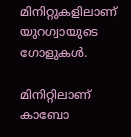മിനിറ്റുകളിലാണ് യുറഗ്വായുടെ ഗോളുകൾ.

മിനിറ്റിലാണ് കാബോ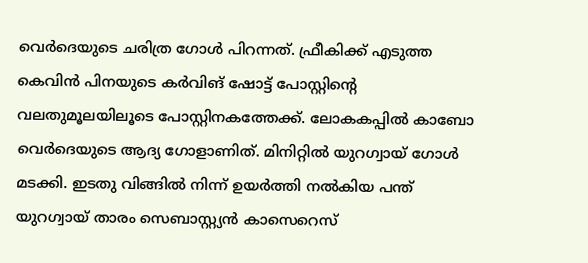വെർദെയുടെ ചരിത്ര ഗോൾ പിറന്നത്. ഫ്രീകിക്ക് എടുത്ത കെവിൻ പിനയുടെ കർവിങ് ഷോട്ട് പോസ്റ്റിന്റെ വലതുമൂലയിലൂടെ പോസ്റ്റിനകത്തേക്ക്. ലോകകപ്പിൽ കാബോ വെർദെയുടെ ആദ്യ ഗോളാണിത്. മിനിറ്റിൽ യുറഗ്വായ് ഗോൾ മടക്കി. ഇടതു വിങ്ങിൽ നിന്ന് ഉയർത്തി നൽകിയ പന്ത് യുറഗ്വായ് താരം സെബാസ്റ്റ്യൻ കാസെറെസ്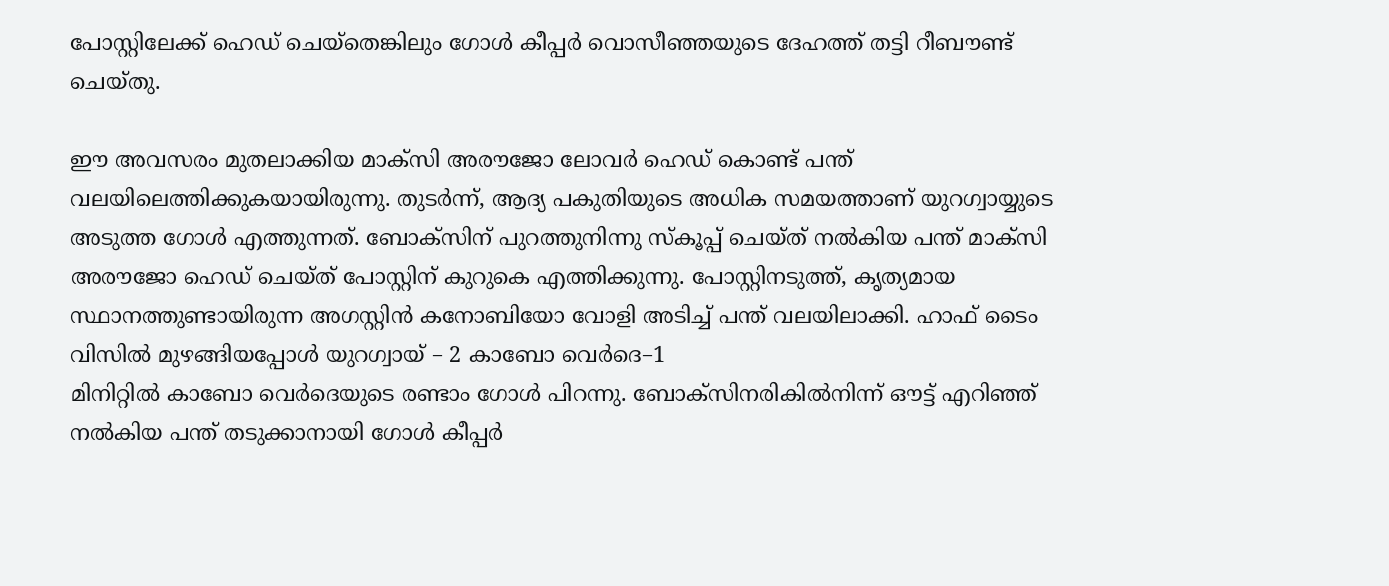പോസ്റ്റിലേക്ക് ഹെഡ് ചെയ്തെങ്കിലും ഗോൾ കീപ്പർ വൊസീഞ്ഞയുടെ ദേഹത്ത് തട്ടി റീബൗണ്ട് ചെയ്തു.

ഈ അവസരം മുതലാക്കിയ മാക്സി അരൗജോ ലോവർ ഹെഡ് കൊണ്ട് പന്ത് വലയിലെത്തിക്കുകയായിരുന്നു. തുടർന്ന്, ആദ്യ പകുതിയുടെ അധിക സമയത്താണ് യുറഗ്വായ്യുടെ അടുത്ത ഗോൾ എത്തുന്നത്. ബോക്സിന് പുറത്തുനിന്നു സ്കൂപ്പ് ചെയ്ത് നൽകിയ പന്ത് മാക്സി അരൗജോ ഹെഡ് ചെയ്ത് പോസ്റ്റിന് കുറുകെ എത്തിക്കുന്നു. പോസ്റ്റിനടുത്ത്, കൃത്യമായ സ്ഥാനത്തുണ്ടായിരുന്ന അഗസ്റ്റിൻ കനോബിയോ വോളി അടിച്ച് പന്ത് വലയിലാക്കി. ഹാഫ് ടൈം വിസിൽ മുഴങ്ങിയപ്പോൾ യുറഗ്വായ് – 2 കാബോ വെർദെ–1
മിനിറ്റിൽ കാബോ വെർദെയുടെ രണ്ടാം ഗോൾ പിറന്നു. ബോക്സിനരികിൽനിന്ന് ഔട്ട് എറിഞ്ഞ് നൽകിയ പന്ത് തടുക്കാനായി ഗോൾ കീപ്പർ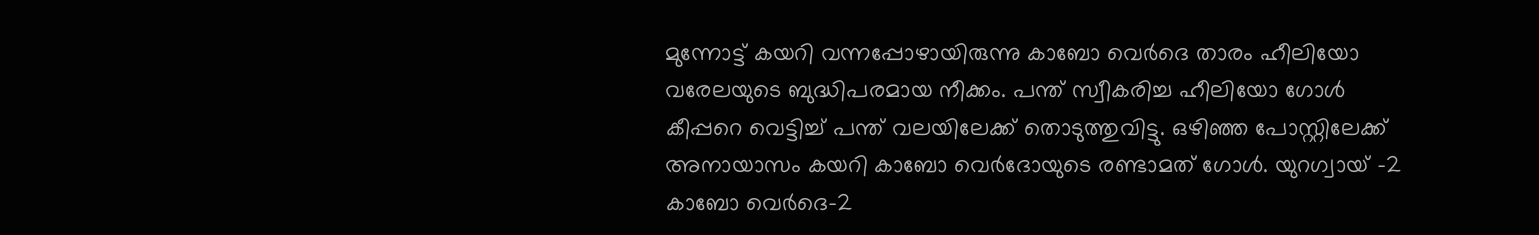മുന്നോട്ട് കയറി വന്നപ്പോഴായിരുന്നു കാബോ വെർദെ താരം ഹീലിയോ വരേലയുടെ ബുദ്ധിപരമായ നീക്കം. പന്ത് സ്വീകരിച്ച ഹീലിയോ ഗോൾ കീപ്പറെ വെട്ടിച്ച് പന്ത് വലയിലേക്ക് തൊടുത്തുവിട്ടു. ഒഴിഞ്ഞ പോസ്റ്റിലേക്ക് അനായാസം കയറി കാബോ വെർദോയുടെ രണ്ടാമത് ഗോൾ. യുറഗ്വായ് –2 കാബോ വെർദെ-2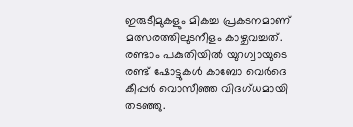ഇരുടീമുകളും മികച്ച പ്രകടനമാണ് മത്സരത്തിലുടനീളം കാഴ്ചവച്ചത്. രണ്ടാം പകുതിയിൽ യുറഗ്വായുടെ രണ്ട് ഷോട്ടുകൾ കാബോ വെർദെ കീപ്പർ വൊസീഞ്ഞ വിദഗ്ധമായി തടഞ്ഞു.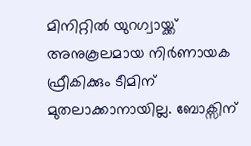മിനിറ്റിൽ യുറഗ്വായ്ക്ക് അനുകൂലമായ നിർണായക ഫ്രീകിക്കും ടീമിന് മുതലാക്കാനായില്ല. ബോക്സിന്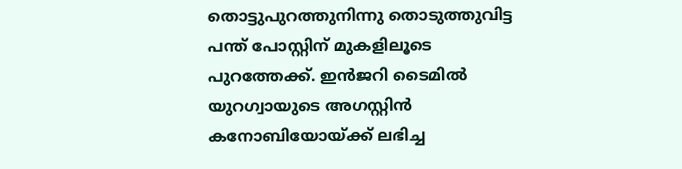തൊട്ടുപുറത്തുനിന്നു തൊടുത്തുവിട്ട പന്ത് പോസ്റ്റിന് മുകളിലൂടെ പുറത്തേക്ക്. ഇൻജറി ടൈമിൽ യുറഗ്വായുടെ അഗസ്റ്റിൻ കനോബിയോയ്ക്ക് ലഭിച്ച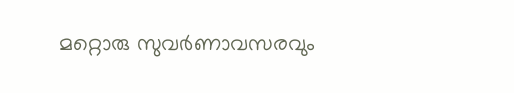മറ്റൊരു സുവർണാവസരവും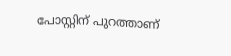പോസ്റ്റിന് പുറത്താണ്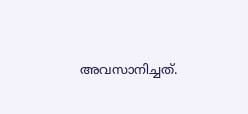അവസാനിച്ചത്.